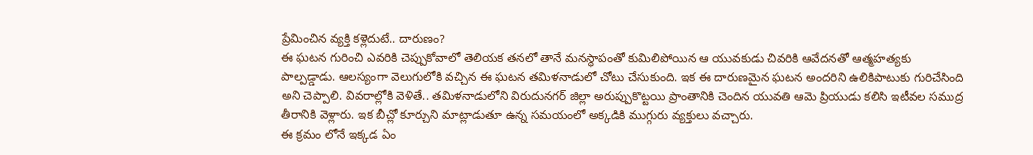ప్రేమించిన వ్యక్తి కళ్లెదుటే.. దారుణం?
ఈ ఘటన గురించి ఎవరికి చెప్పుకోవాలో తెలియక తనలో తానే మనస్థాపంతో కుమిలిపోయిన ఆ యువకుడు చివరికి ఆవేదనతో ఆత్మహత్యకు పాల్పడ్డాడు. ఆలస్యంగా వెలుగులోకి వచ్చిన ఈ ఘటన తమిళనాడులో చోటు చేసుకుంది. ఇక ఈ దారుణమైన ఘటన అందరిని ఉలికిపాటుకు గురిచేసింది అని చెప్పాలి. వివరాల్లోకి వెళితే.. తమిళనాడులోని విరుదునగర్ జిల్లా అరుప్పుకొట్టయి ప్రాంతానికి చెందిన యువతి ఆమె ప్రియుడు కలిసి ఇటీవల సముద్ర తీరానికి వెళ్లారు. ఇక బీచ్లో కూర్చుని మాట్లాడుతూ ఉన్న సమయంలో అక్కడికి ముగ్గురు వ్యక్తులు వచ్చారు.
ఈ క్రమం లోనే ఇక్కడ ఏం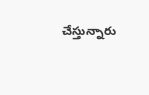చేస్తున్నారు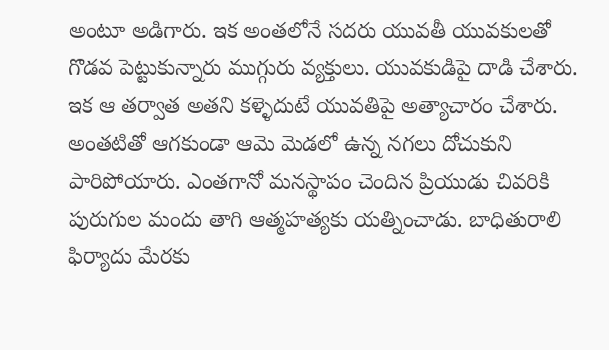అంటూ అడిగారు. ఇక అంతలోనే సదరు యువతీ యువకులతో గొడవ పెట్టుకున్నారు ముగ్గురు వ్యక్తులు. యువకుడిపై దాడి చేశారు. ఇక ఆ తర్వాత అతని కళ్ళెదుటే యువతిపై అత్యాచారం చేశారు. అంతటితో ఆగకుండా ఆమె మెడలో ఉన్న నగలు దోచుకుని పారిపోయారు. ఎంతగానో మనస్థాపం చెందిన ప్రియుడు చివరికి పురుగుల మందు తాగి ఆత్మహత్యకు యత్నించాడు. బాధితురాలి ఫిర్యాదు మేరకు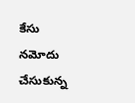కేసు నమోదు చేసుకున్న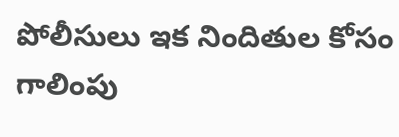పోలీసులు ఇక నిందితుల కోసం గాలింపు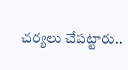చర్యలు చేపట్టారు..